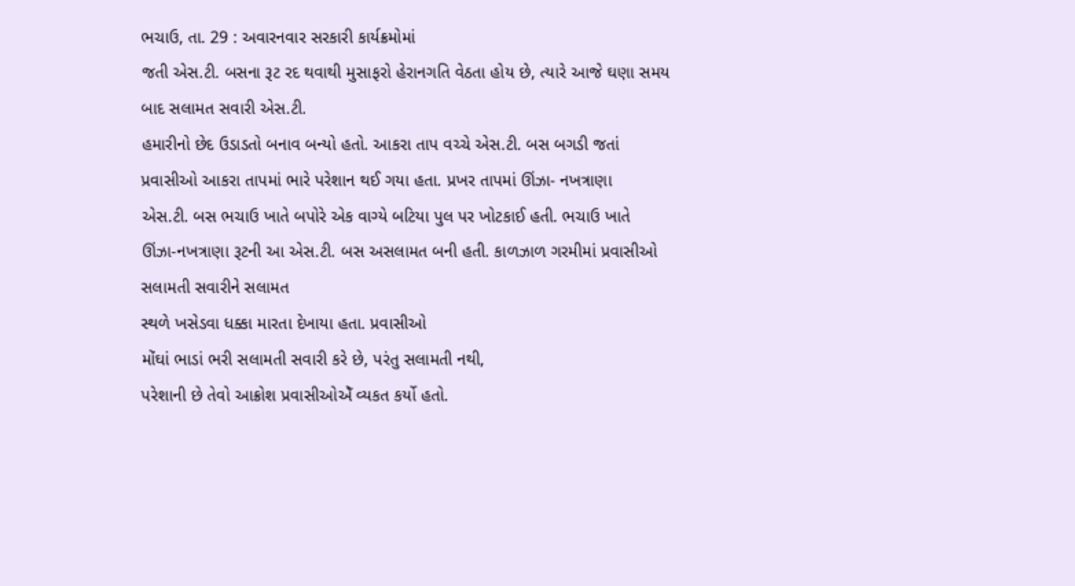ભચાઉ, તા. 29 : અવારનવાર સરકારી કાર્યક્રમોમાં
જતી એસ.ટી. બસના રૂટ રદ થવાથી મુસાફરો હેરાનગતિ વેઠતા હોય છે, ત્યારે આજે ઘણા સમય બાદ સલામત સવારી એસ.ટી.
હમારીનો છેદ ઉડાડતો બનાવ બન્યો હતો. આકરા તાપ વચ્ચે એસ.ટી. બસ બગડી જતાં
પ્રવાસીઓ આકરા તાપમાં ભારે પરેશાન થઈ ગયા હતા. પ્રખર તાપમાં ઊંઝા- નખત્રાણા
એસ.ટી. બસ ભચાઉ ખાતે બપોરે એક વાગ્યે બટિયા પુલ પર ખોટકાઈ હતી. ભચાઉ ખાતે
ઊંઝા-નખત્રાણા રૂટની આ એસ.ટી. બસ અસલામત બની હતી. કાળઝાળ ગરમીમાં પ્રવાસીઓ સલામતી સવારીને સલામત
સ્થળે ખસેડવા ધક્કા મારતા દેખાયા હતા. પ્રવાસીઓ
મોંઘાં ભાડાં ભરી સલામતી સવારી કરે છે, પરંતુ સલામતી નથી,
પરેશાની છે તેવો આક્રોશ પ્રવાસીઓએઁ વ્યકત કર્યો હતો.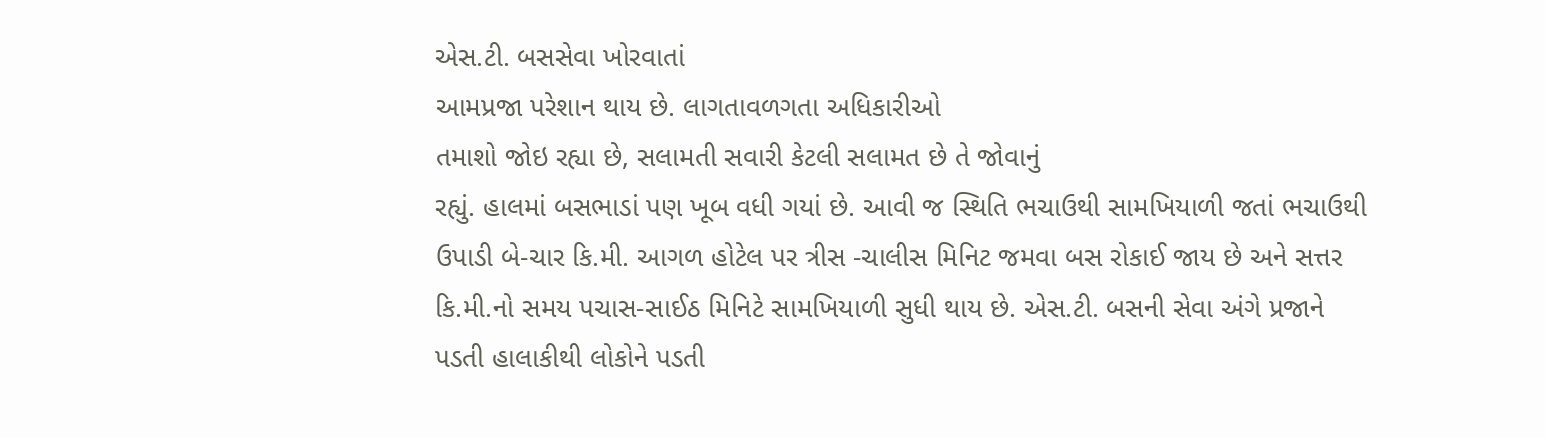એસ.ટી. બસસેવા ખોરવાતાં
આમપ્રજા પરેશાન થાય છે. લાગતાવળગતા અધિકારીઓ
તમાશો જોઇ રહ્યા છે, સલામતી સવારી કેટલી સલામત છે તે જોવાનું
રહ્યું. હાલમાં બસભાડાં પણ ખૂબ વધી ગયાં છે. આવી જ સ્થિતિ ભચાઉથી સામખિયાળી જતાં ભચાઉથી
ઉપાડી બે-ચાર કિ.મી. આગળ હોટેલ પર ત્રીસ -ચાલીસ મિનિટ જમવા બસ રોકાઈ જાય છે અને સત્તર
કિ.મી.નો સમય પચાસ-સાઈઠ મિનિટે સામખિયાળી સુધી થાય છે. એસ.ટી. બસની સેવા અંગે પ્રજાને
પડતી હાલાકીથી લોકોને પડતી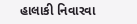હાલાકી નિવારવા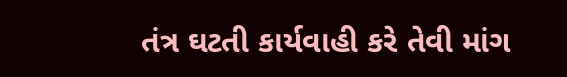તંત્ર ઘટતી કાર્યવાહી કરે તેવી માંગ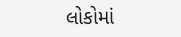લોકોમાં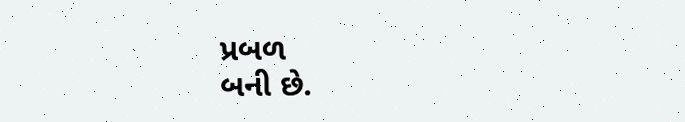પ્રબળ
બની છે.